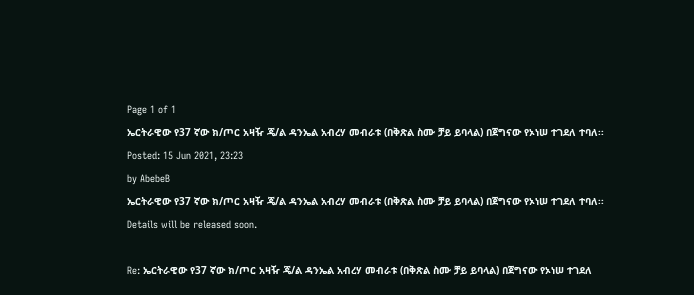Page 1 of 1
ኤርትራዊው የ37 ኛው ክ/ጦር አዛዥ ጄ/ል ዳንኤል አብረሃ መብራቱ (በቅጽል ስሙ ቻይ ይባላል) በጀግናው የኦነሠ ተገደለ ተባለ፡፡
Posted: 15 Jun 2021, 23:23
by AbebeB
ኤርትራዊው የ37 ኛው ክ/ጦር አዛዥ ጄ/ል ዳንኤል አብረሃ መብራቱ (በቅጽል ስሙ ቻይ ይባላል) በጀግናው የኦነሠ ተገደለ ተባለ፡፡
Details will be released soon.

Re: ኤርትራዊው የ37 ኛው ክ/ጦር አዛዥ ጄ/ል ዳንኤል አብረሃ መብራቱ (በቅጽል ስሙ ቻይ ይባላል) በጀግናው የኦነሠ ተገደለ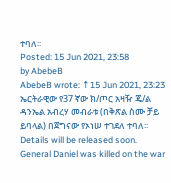ተባለ፡፡
Posted: 15 Jun 2021, 23:58
by AbebeB
AbebeB wrote: ↑15 Jun 2021, 23:23
ኤርትራዊው የ37 ኛው ክ/ጦር አዛዥ ጄ/ል ዳንኤል አብረሃ መብራቱ (በቅጽል ስሙ ቻይ ይባላል) በጀግናው የኦነሠ ተገደለ ተባለ፡፡
Details will be released soon.
General Daniel was killed on the war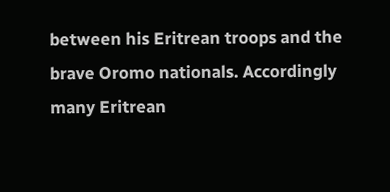between his Eritrean troops and the brave Oromo nationals. Accordingly many Eritrean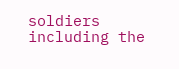soldiers including the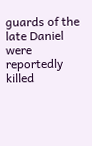guards of the late Daniel were reportedly killed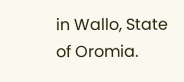in Wallo, State of Oromia.